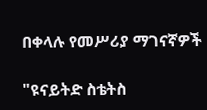በቀላሉ የመሥሪያ ማገናኛዎች

"ዩናይትድ ስቴትስ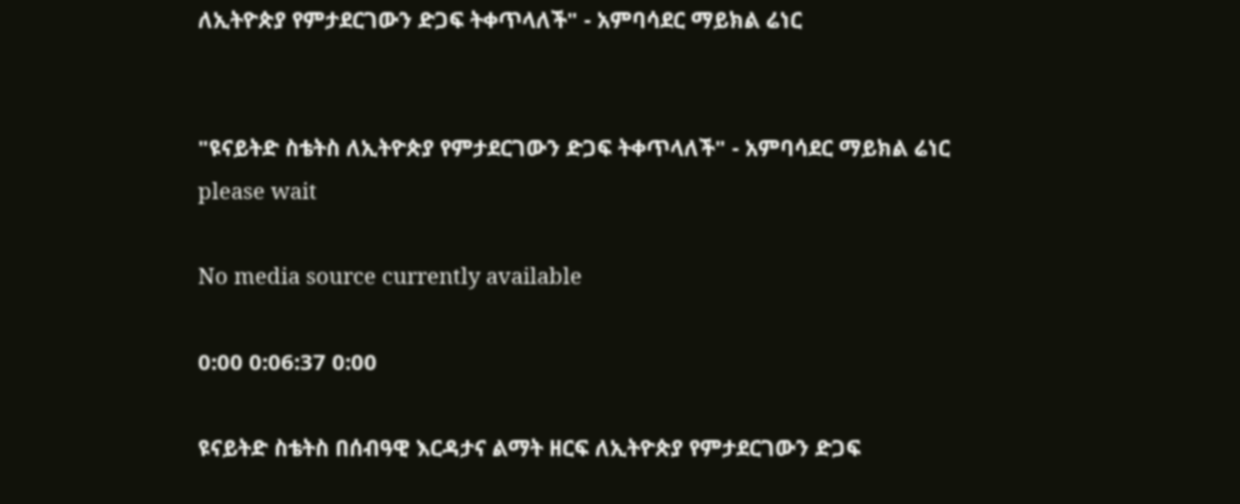ለኢትዮጵያ የምታደርገውን ድጋፍ ትቀጥላለች" - አምባሳደር ማይክል ሬነር


"ዩናይትድ ስቴትስ ለኢትዮጵያ የምታደርገውን ድጋፍ ትቀጥላለች" - አምባሳደር ማይክል ሬነር
please wait

No media source currently available

0:00 0:06:37 0:00

ዩናይትድ ስቴትስ በሰብዓዊ እርዳታና ልማት ዘርፍ ለኢትዮጵያ የምታደርገውን ድጋፍ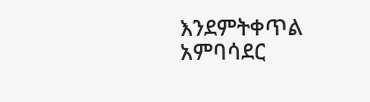እንደምትቀጥል አምባሳደር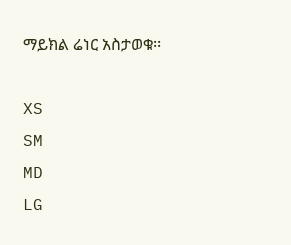ማይክል ሬነር አስታወቁ፡፡

XS
SM
MD
LG